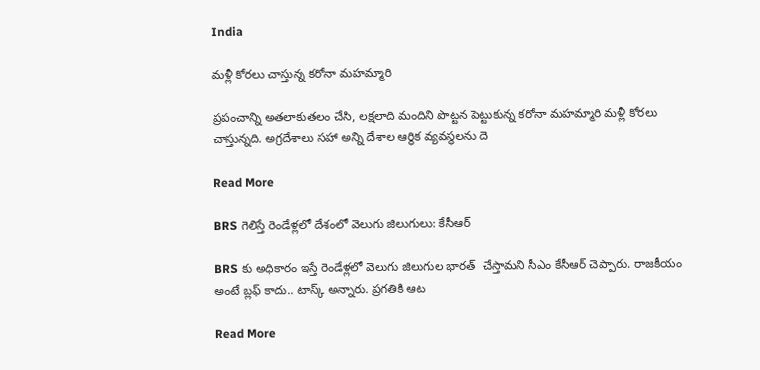India

మళ్లీ కోరలు చాస్తున్న కరోనా మహమ్మారి

ప్రపంచాన్ని అతలాకుతలం చేసి, లక్షలాది మందిని పొట్టన పెట్టుకున్న కరోనా మహమ్మారి మళ్లీ కోరలు చాస్తున్నది. అగ్రదేశాలు సహా అన్ని దేశాల ఆర్థిక వ్యవస్థలను దె

Read More

BRS గెలిస్తే రెండేళ్లలో దేశంలో వెలుగు జిలుగులు: కేసీఆర్

BRS కు అధికారం ఇస్తే రెండేళ్లలో వెలుగు జిలుగుల భారత్  చేస్తామని సీఎం కేసీఆర్ చెప్పారు. రాజకీయం అంటే బ్లఫ్ కాదు.. టాస్క్ అన్నారు. ప్రగతికి ఆట

Read More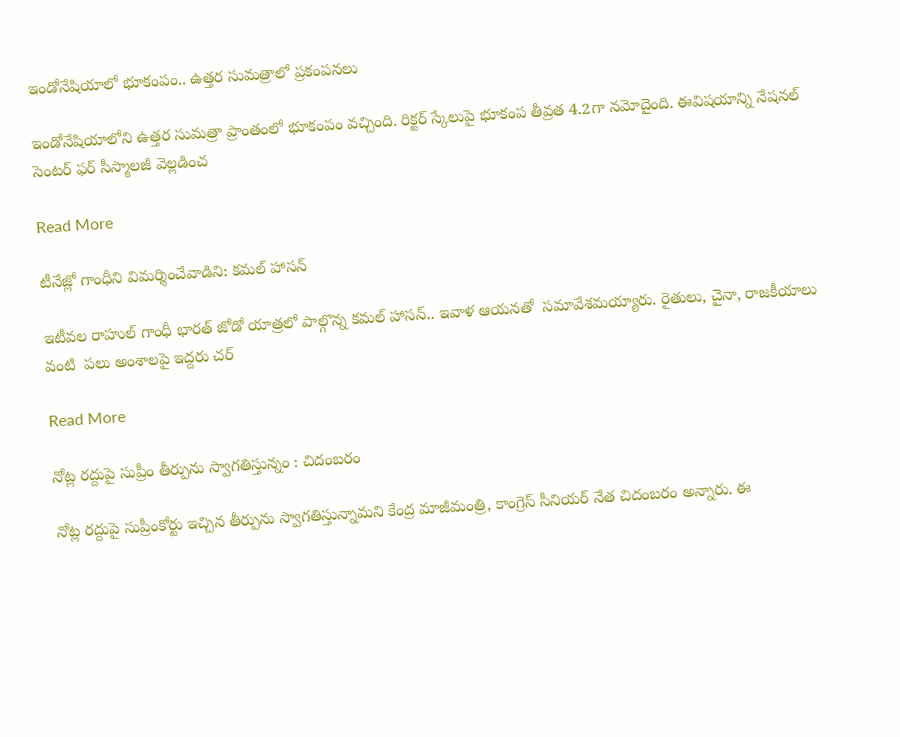ఇండోనేషియాలో భూకంపం.. ఉత్తర సుమత్రాలో ప్రకంపనలు

ఇండోనేషియాలోని ఉత్తర సుమత్రా ప్రాంతంలో భూకంపం వచ్చింది. రిక్టర్ స్కేలుపై భూకంప తీవ్రత 4.2గా నమోదైంది. ఈవిషయాన్ని నేషనల్ సెంటర్ ఫర్ సీస్మాలజీ వెల్లడించ

Read More

టీనేజ్లో గాంధీని విమర్శించేవాడిని: కమల్ హాసన్

ఇటీవల రాహుల్ గాంధీ భారత్ జోడో యాత్రలో పాల్గొన్న కమల్ హాసన్.. ఇవాళ ఆయనతో  సమావేశమయ్యారు. రైతులు, చైనా, రాజకీయాలు వంటి  పలు అంశాలపై ఇద్దరు చర్

Read More

నోట్ల రద్దుపై సుప్రీం తీర్పును స్వాగతిస్తున్నం : చిదంబరం

నోట్ల రద్దుపై సుప్రీంకోర్టు ఇచ్చిన తీర్పును స్వాగతిస్తున్నామని కేంద్ర మాజీమంత్రి, కాంగ్రెస్ సీనియర్ నేత చిదంబరం అన్నారు. ఈ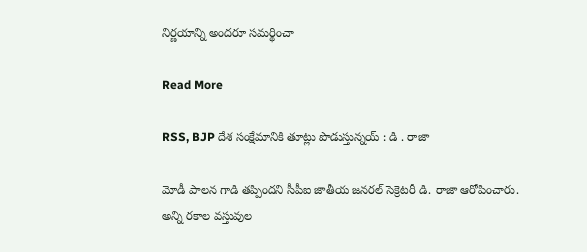నిర్ణయాన్ని అందరూ సమర్థించా

Read More

RSS, BJP దేశ సంక్షేమానికి తూట్లు పొడుస్తున్నయ్ : డి . రాజా

మోడీ పాలన గాడి తప్పిందని సీపీఐ జాతీయ జనరల్ సెక్రెటరీ డి. రాజా ఆరోపించారు. అన్ని రకాల వస్తువుల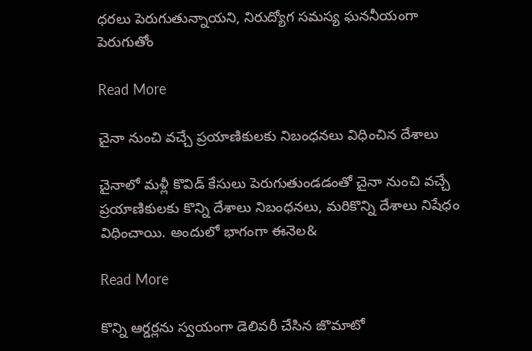ధరలు పెరుగుతున్నాయని, నిరుద్యోగ సమస్య ఘననీయంగా పెరుగుతోం

Read More

చైనా నుంచి వచ్చే ప్రయాణికులకు నిబంధనలు విధించిన దేశాలు

చైనాలో మళ్లీ కొవిడ్ కేసులు పెరుగుతుండడంతో చైనా నుంచి వచ్చే ప్రయాణికులకు కొన్ని దేశాలు నిబంధనలు, మరికొన్ని దేశాలు నిషేధం విధించాయి. అందులో భాగంగా ఈనెల&

Read More

కొన్ని ఆర్డర్లను స్వయంగా డెలివరీ చేసిన జొమాటో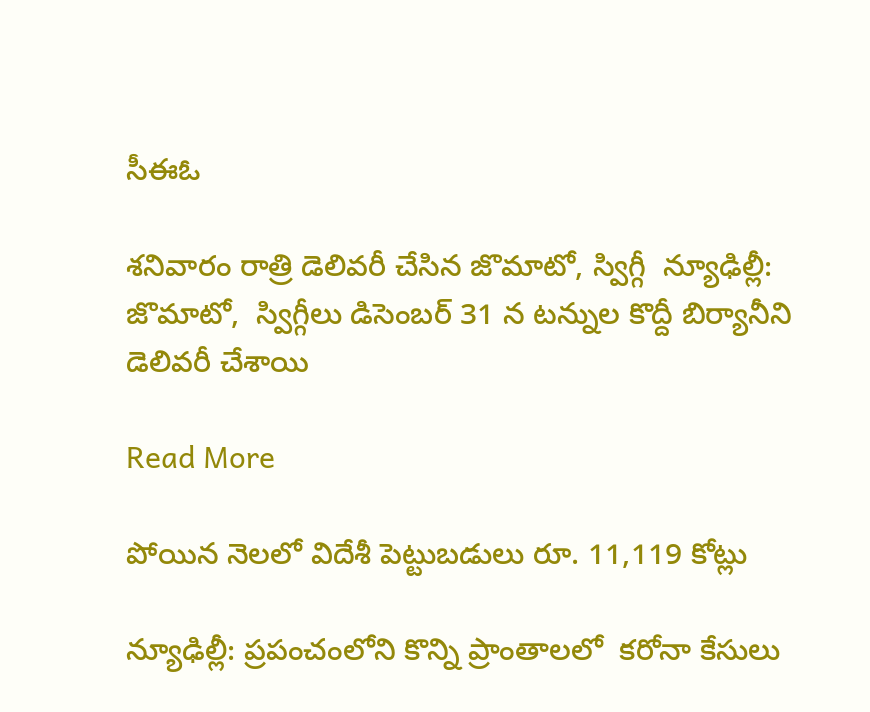సీఈఓ

శనివారం రాత్రి డెలివరీ చేసిన జొమాటో, స్విగ్గీ  న్యూఢిల్లీ: జొమాటో,  స్విగ్గీలు డిసెంబర్ 31 న టన్నుల కొద్దీ బిర్యానీని డెలివరీ చేశాయి

Read More

పోయిన నెలలో విదేశీ పెట్టుబడులు రూ. 11,119 కోట్లు

న్యూఢిల్లీ: ప్రపంచంలోని కొన్ని ప్రాంతాలలో  కరోనా కేసులు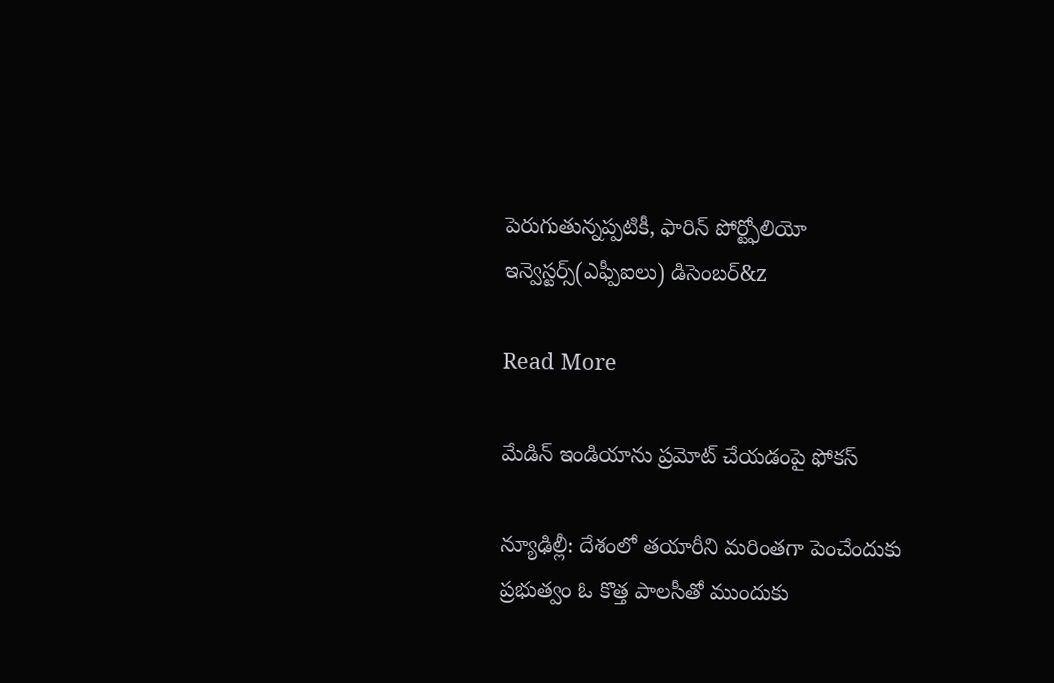పెరుగుతున్నప్పటికీ, ఫారిన్ పోర్ట్ఫోలియో ఇన్వెస్టర్స్(ఎఫ్పీఐలు) డిసెంబర్‌‌&z

Read More

మేడిన్ ఇండియాను ప్రమోట్ చేయడంపై ఫోకస్

న్యూఢిల్లీ: దేశంలో తయారీని మరింతగా పెంచేందుకు  ప్రభుత్వం ఓ కొత్త పాలసీతో ముందుకు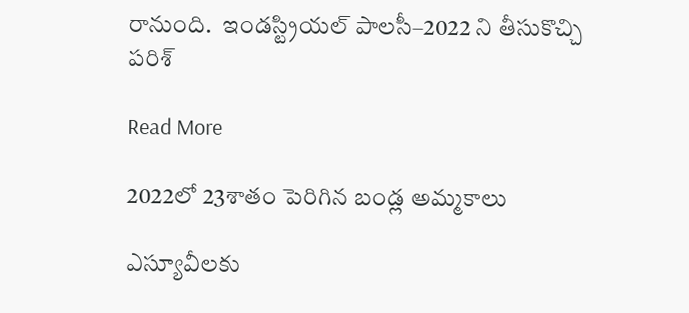రానుంది.  ఇండస్ట్రియల్ పాలసీ–2022 ని తీసుకొచ్చి పరిశ్

Read More

2022లో 23శాతం పెరిగిన బండ్ల అమ్మకాలు

ఎస్యూవీలకు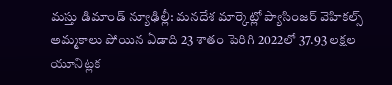మస్తు డిమాండ్ న్యూఢిల్లీ: మనదేశ మార్కెట్లో ప్యాసింజర్ వెహికల్స్ అమ్మకాలు పోయిన ఏడాది 23 శాతం పెరిగి 2022లో 37.93 లక్షల యూనిట్లక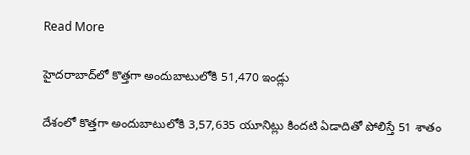Read More

హైదరాబాద్‌‌‌‌‌‌‌‌‌‌‌‌‌‌‌‌లో కొత్తగా అందుబాటులోకి 51,470 ఇండ్లు

దేశంలో కొత్తగా అందుబాటులోకి 3,57,635 యూనిట్లు కిందటి ఏడాదితో పోలిస్తే 51 శాతం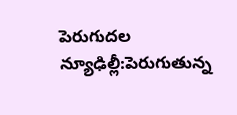పెరుగుదల న్యూఢిల్లీ:పెరుగుతున్న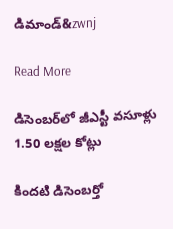డిమాండ్‌‌‌&zwnj

Read More

డిసెంబర్‌లో జీఎస్టీ వసూళ్లు 1.50 లక్షల కోట్లు

కిందటి డిసెంబర్తో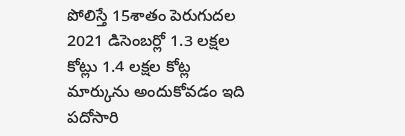పోలిస్తే 15శాతం పెరుగుదల  2021 డిసెంబర్లో 1.3 లక్షల కోట్లు 1.4 లక్షల కోట్ల మార్కును అందుకోవడం ఇది పదోసారి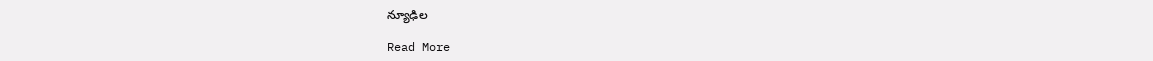న్యూఢిల

Read More